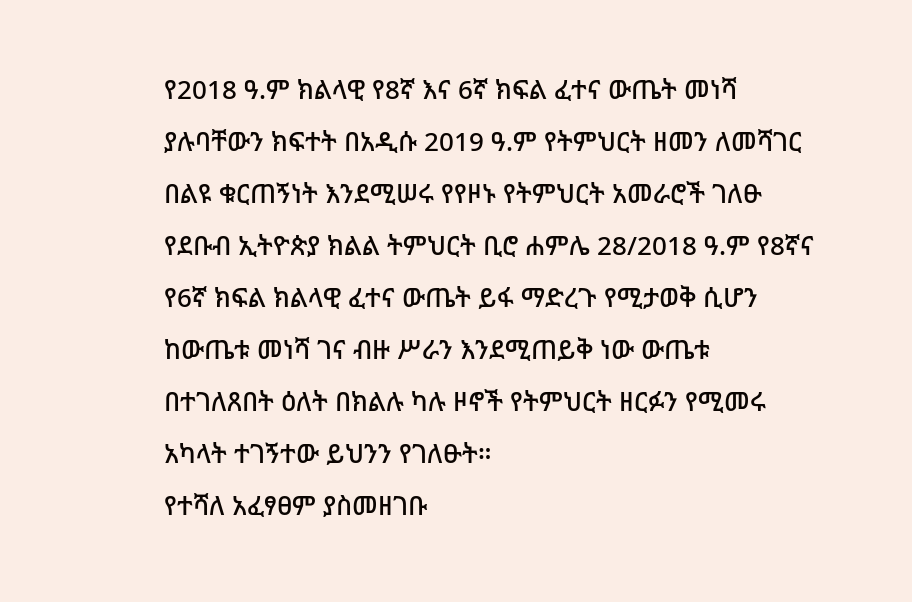የ2018 ዓ.ም ክልላዊ የ8ኛ እና 6ኛ ክፍል ፈተና ውጤት መነሻ ያሉባቸውን ክፍተት በአዲሱ 2019 ዓ.ም የትምህርት ዘመን ለመሻገር በልዩ ቁርጠኝነት እንደሚሠሩ የየዞኑ የትምህርት አመራሮች ገለፁ
የደቡብ ኢትዮጵያ ክልል ትምህርት ቢሮ ሐምሌ 28/2018 ዓ.ም የ8ኛና የ6ኛ ክፍል ክልላዊ ፈተና ውጤት ይፋ ማድረጉ የሚታወቅ ሲሆን ከውጤቱ መነሻ ገና ብዙ ሥራን እንደሚጠይቅ ነው ውጤቱ በተገለጸበት ዕለት በክልሉ ካሉ ዞኖች የትምህርት ዘርፉን የሚመሩ አካላት ተገኝተው ይህንን የገለፁት።
የተሻለ አፈፃፀም ያስመዘገቡ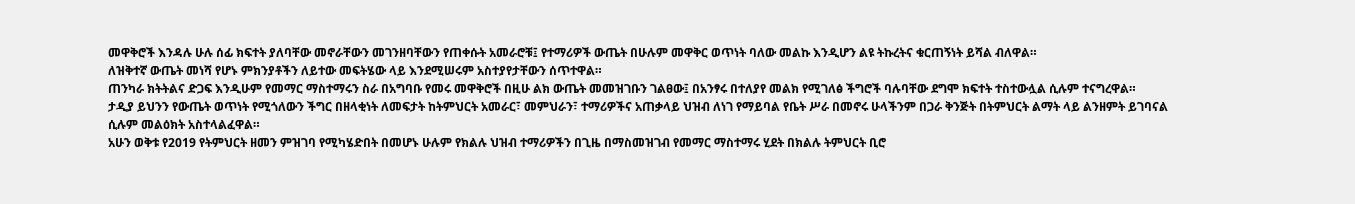መዋቅሮች እንዳሉ ሁሉ ሰፊ ክፍተት ያለባቸው መኖራቸውን መገንዘባቸውን የጠቀሱት አመራሮቹ፤ የተማሪዎች ውጤት በሁሉም መዋቅር ወጥነት ባለው መልኩ እንዲሆን ልዩ ትኩረትና ቁርጠኝነት ይሻል ብለዋል።
ለዝቅተኛ ውጤት መነሻ የሆኑ ምክንያቶችን ለይተው መፍትሄው ላይ እንደሚሠሩም አስተያየታቸውን ሰጥተዋል።
ጠንካራ ክትትልና ድጋፍ እንዲሁም የመማር ማስተማሩን ስራ በአግባቡ የመሩ መዋቅሮች በዚሁ ልክ ውጤት መመዝገቡን ገልፀው፤ በአንፃሩ በተለያየ መልክ የሚገለፅ ችግሮች ባሉባቸው ደግሞ ክፍተት ተስተውሏል ሲሉም ተናግረዋል።
ታዲያ ይህንን የውጤት ወጥነት የሚጎለውን ችግር በዘላቂነት ለመፍታት ከትምህርት አመራር፣ መምህራን፣ ተማሪዎችና አጠቃላይ ህዝብ ለነገ የማይባል የቤት ሥራ በመኖሩ ሁላችንም በጋራ ቅንጅት በትምህርት ልማት ላይ ልንዘምት ይገባናል ሲሉም መልዕክት አስተላልፈዋል።
አሁን ወቅቱ የ2019 የትምህርት ዘመን ምዝገባ የሚካሄድበት በመሆኑ ሁሉም የክልሉ ህዝብ ተማሪዎችን በጊዜ በማስመዝገብ የመማር ማስተማሩ ሂደት በክልሉ ትምህርት ቢሮ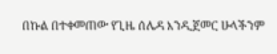በኩል በተቀመጠው የጊዜ ሰሌዳ እንዲጀመር ሁላችንም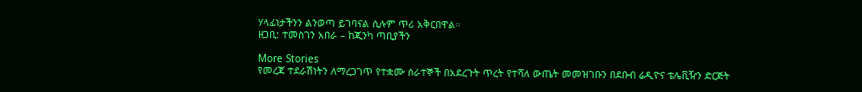ሃላፊነታችንን ልንወጣ ይገባናል ሲሉም ጥሪ አቅርበዋል።
ዘጋቢ: ተመስገን አበራ – ከጂንካ ጣቢያችን

More Stories
የመረጃ ተደራሽነትን ለማረጋገጥ የተቋሙ ሰራተኞች በአደረጉት ጥረት የተሻለ ውጤት መመዝገቡን በደቡብ ሬዲዮና ቴሌቪዥን ድርጅት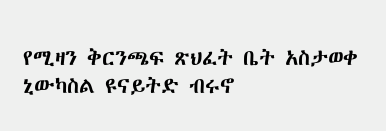የሚዛን ቅርንጫፍ ጽህፈት ቤት አስታወቀ
ኒውካስል ዩናይትድ ብሩኖ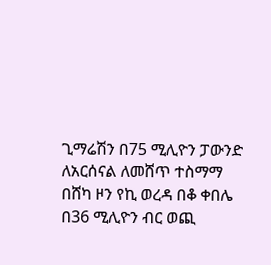ጊማሬሽን በ75 ሚሊዮን ፓውንድ ለአርሰናል ለመሸጥ ተስማማ
በሸካ ዞን የኪ ወረዳ በቆ ቀበሌ በ36 ሚሊዮን ብር ወጪ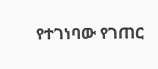የተገነባው የገጠር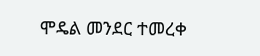ሞዴል መንደር ተመረቀ